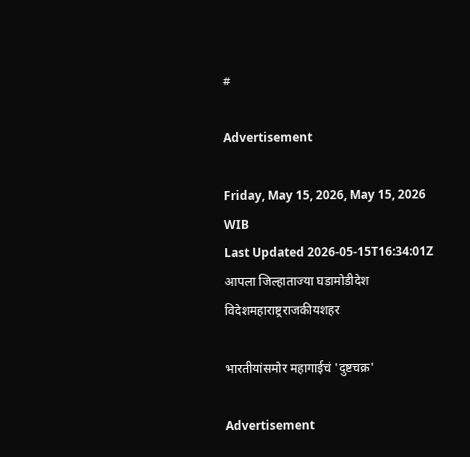#

Advertisement

Friday, May 15, 2026, May 15, 2026 WIB
Last Updated 2026-05-15T16:34:01Z
आपला जिल्हाताज्या घडामोडीदेश विदेशमहाराष्ट्रराजकीयशहर

भारतीयांसमोर महागाईचं 'दुष्टचक्र'

Advertisement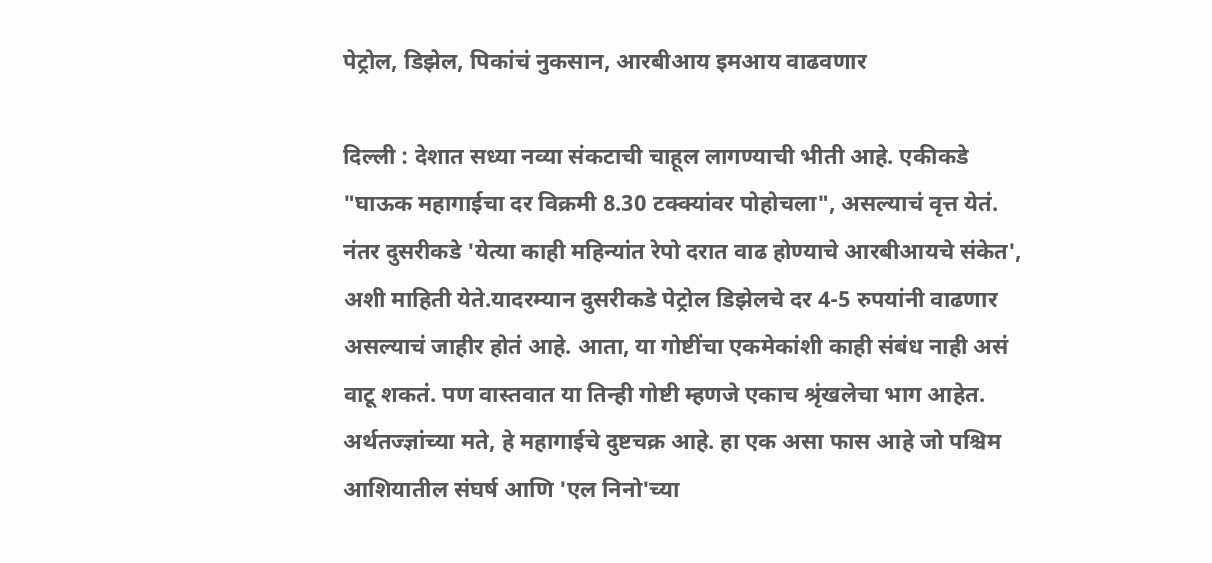पेट्रोल, डिझेल, पिकांचं नुकसान, आरबीआय इमआय वाढवणार

दिल्ली : देशात सध्या नव्या संकटाची चाहूल लागण्याची भीती आहे. एकीकडे "घाऊक महागाईचा दर विक्रमी 8.30 टक्क्यांवर पोहोचला", असल्याचं वृत्त येतं. नंतर दुसरीकडे 'येत्या काही महिन्यांत रेपो दरात वाढ होण्याचे आरबीआयचे संकेत', अशी माहिती येते.यादरम्यान दुसरीकडे पेट्रोल डिझेलचे दर 4-5 रुपयांनी वाढणार असल्याचं जाहीर होतं आहे. आता, या गोष्टींचा एकमेकांशी काही संबंध नाही असं वाटू शकतं. पण वास्तवात या तिन्ही गोष्टी म्हणजे एकाच श्रृंखलेचा भाग आहेत. अर्थतज्ज्ञांच्या मते, हे महागाईचे दुष्टचक्र आहे. हा एक असा फास आहे जो पश्चिम आशियातील संघर्ष आणि 'एल निनो'च्या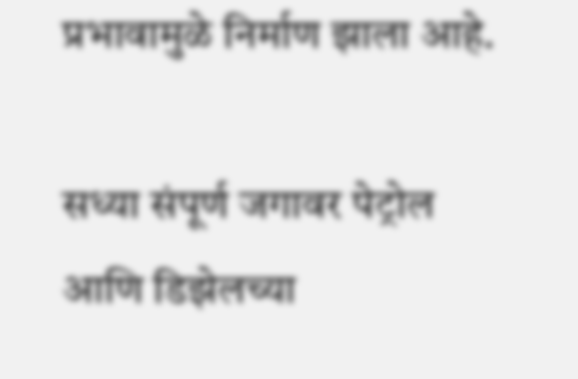प्रभावामुळे निर्माण झाला आहे.

सध्या संपूर्ण जगावर पेट्रोल आणि डिझेलच्या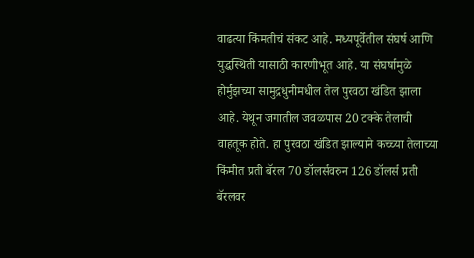वाढत्या किंमतीचं संकट आहे. मध्यपूर्वेतील संघर्ष आणि युद्धस्थिती यासाठी कारणीभूत आहे. या संघर्षामुळे होर्मुझच्या सामुद्रधुनीमधील तेल पुरवठा खंडित झाला आहे. येथून जगातील जवळपास 20 टक्के तेलाची वाहतूक होते. हा पुरवठा खंडित झाल्याने कच्च्या तेलाच्या किंमीत प्रती बॅरल 70 डॉलर्सवरुन 126 डॉलर्स प्रती बॅरलवर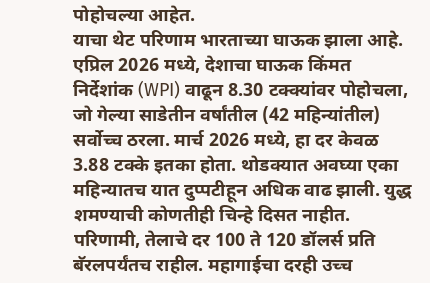पोहोचल्या आहेत.
याचा थेट परिणाम भारताच्या घाऊक झाला आहे. एप्रिल 2026 मध्ये, देशाचा घाऊक किंमत निर्देशांक (WPI) वाढून 8.30 टक्क्यांवर पोहोचला, जो गेल्या साडेतीन वर्षांतील (42 महिन्यांतील) सर्वोच्च ठरला. मार्च 2026 मध्ये, हा दर केवळ 3.88 टक्के इतका होता. थोडक्यात अवघ्या एका महिन्यातच यात दुप्पटीहून अधिक वाढ झाली. युद्ध शमण्याची कोणतीही चिन्हे दिसत नाहीत. परिणामी, तेलाचे दर 100 ते 120 डॉलर्स प्रति बॅरलपर्यंतच राहील. महागाईचा दरही उच्च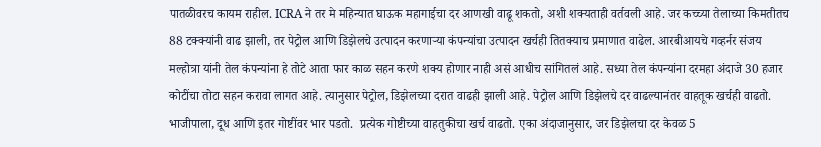पातळीवरच कायम राहील. ICRA ने तर मे महिन्यात घाऊक महागाईचा दर आणखी वाढू शकतो, अशी शक्यताही वर्तवली आहे. जर कच्च्या तेलाच्या किमतीतच 88 टक्क्यांनी वाढ झाली, तर पेट्रोल आणि डिझेलचे उत्पादन करणाऱ्या कंपन्यांचा उत्पादन खर्चही तितक्याच प्रमाणात वाढेल. आरबीआयचे गव्हर्नर संजय मल्होत्रा यांनी तेल कंपन्यांना हे तोटे आता फार काळ सहन करणे शक्य होणार नाही असं आधीच सांगितलं आहे. सध्या तेल कंपन्यांना दरमहा अंदाजे 30 हजार कोटींचा तोटा सहन करावा लागत आहे. त्यानुसार पेट्रोल, डिझेलच्या दरात वाढही झाली आहे. पेट्रोल आणि डिझेलचे दर वाढल्यानंतर वाहतूक खर्चही वाढतो. भाजीपाला, दूध आणि इतर गोष्टींवर भार पडतो.  प्रत्येक गोष्टीच्या वाहतुकीचा खर्च वाढतो. एका अंदाजानुसार, जर डिझेलचा दर केवळ 5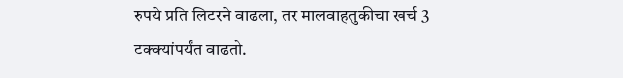रुपये प्रति लिटरने वाढला, तर मालवाहतुकीचा खर्च 3 टक्क्यांपर्यंत वाढतो.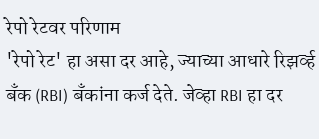रेपो रेटवर परिणाम
'रेपो रेट' हा असा दर आहे, ज्याच्या आधारे रिझर्व्ह बँक (RBI) बँकांना कर्ज देते. जेव्हा RBI हा दर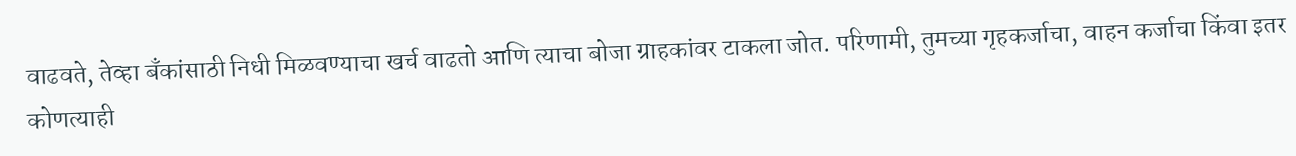वाढवते, तेव्हा बँकांसाठी निधी मिळवण्याचा खर्च वाढतो आणि त्याचा बोजा ग्राहकांवर टाकला जोत. परिणामी, तुमच्या गृहकर्जाचा, वाहन कर्जाचा किंवा इतर कोणत्याही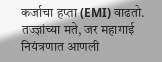कर्जाचा हप्ता (EMI) वाढतो. तज्ज्ञांच्या मते, जर महागाई नियंत्रणात आणली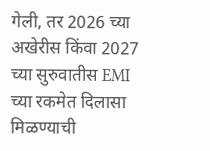गेली, तर 2026 च्या अखेरीस किंवा 2027 च्या सुरुवातीस EMI च्या रकमेत दिलासा मिळण्याची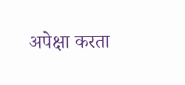अपेक्षा करता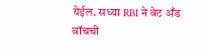येईल. सध्या RBI ने वेट अँड वॉचची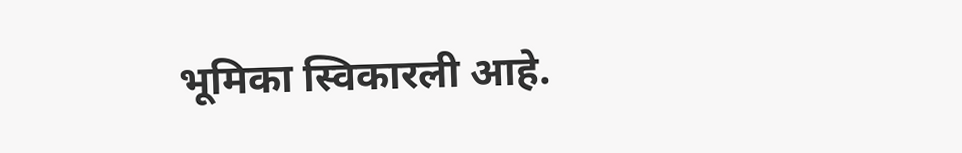भूमिका स्विकारली आहे.